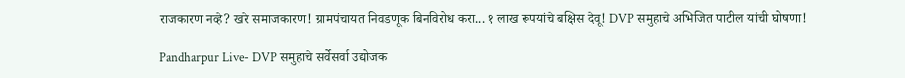राजकारण नव्हे? खरे समाजकारण! ग्रामपंचायत निवडणूक बिनविरोध करा... १ लाख रूपयांचे बक्षिस देवू! DVP समुहाचे अभिजित पाटील यांची घोषणा!

Pandharpur Live- DVP समुहाचे सर्वेसर्वा उद्योजक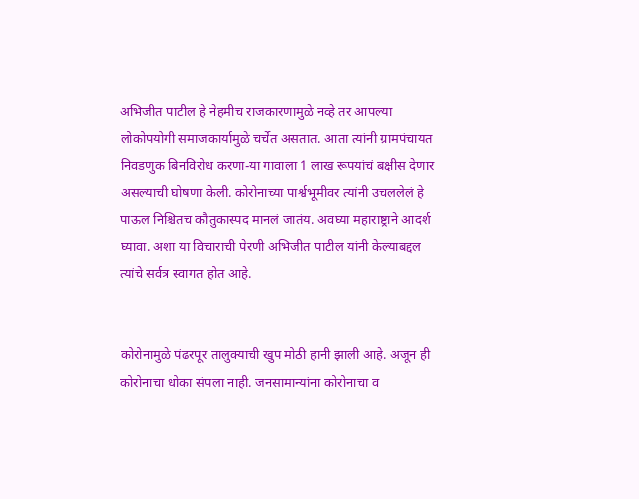अभिजीत पाटील हे नेहमीच राजकारणामुळे नव्हे तर आपल्या लोकोपयोगी समाजकार्यामुळे चर्चेत असतात. आता त्यांनी ग्रामपंचायत निवडणुक बिनविरोध करणा-या गावाला 1 लाख रूपयांचं बक्षीस देणार असल्याची घोषणा केली. कोरोनाच्या पार्श्वभूमीवर त्यांनी उचललेलं हे पाऊल निश्चितच कौतुकास्पद मानलं जातंय. अवघ्या महाराष्ट्राने आदर्श घ्यावा. अशा या विचाराची पेरणी अभिजीत पाटील यांनी केल्याबद्दल त्यांचे सर्वत्र स्वागत होत आहे.


कोरोनामुळे पंढरपूर तालुक्याची खुप मोठी हानी झाली आहे. अजून ही कोरोनाचा धोका संपला नाही. जनसामान्यांना कोरोनाचा व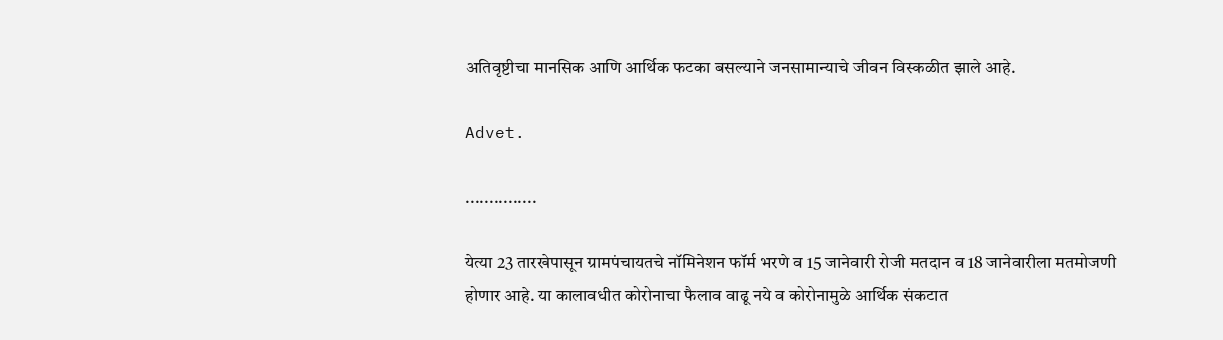अतिवृष्टीचा मानसिक आणि आर्थिक फटका बसल्याने जनसामान्याचे जीवन विस्कळीत झाले आहे.

Advet.

...............

येत्या 23 तारखेपासून ग्रामपंचायतचे नॉमिनेशन फॉर्म भरणे व 15 जानेवारी रोजी मतदान व 18 जानेवारीला मतमोजणी होणार आहे. या कालावधीत कोरोनाचा फैलाव वाढू नये व कोरोनामुळे आर्थिक संकटात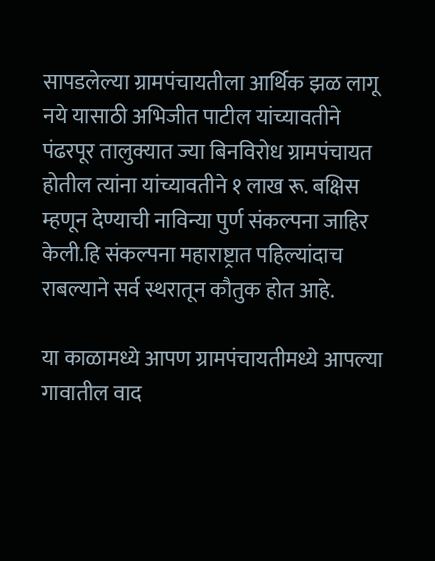सापडलेल्या ग्रामपंचायतीला आर्थिक झळ लागू नये यासाठी अभिजीत पाटील यांच्यावतीने  पंढरपूर तालुक्यात ज्या बिनविरोध ग्रामपंचायत होतील त्यांना यांच्यावतीने १ लाख रू. बक्षिस म्हणून देण्याची नाविन्या पुर्ण संकल्पना जाहिर केली.हि संकल्पना महाराष्ट्रात पहिल्यांदाच राबल्याने सर्व स्थरातून कौतुक होत आहे.

या काळामध्ये आपण ग्रामपंचायतीमध्ये आपल्या गावातील वाद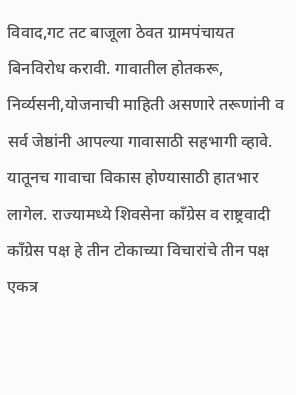विवाद,गट तट बाजूला ठेवत ग्रामपंचायत बिनविरोध करावी. गावातील होतकरू, निर्व्यसनी,योजनाची माहिती असणारे तरूणांनी व सर्व जेष्ठांनी आपल्या गावासाठी सहभागी व्हावे. यातूनच गावाचा विकास होण्यासाठी हातभार लागेल. राज्यामध्ये शिवसेना काँग्रेस व राष्ट्रवादी काँग्रेस पक्ष हे तीन टोकाच्या विचारांचे तीन पक्ष एकत्र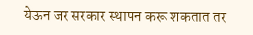येऊन जर सरकार स्थापन करू शकतात तर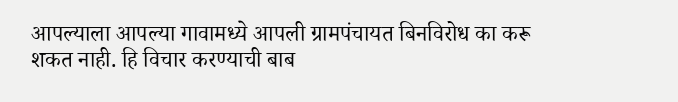आपल्याला आपल्या गावामध्ये आपली ग्रामपंचायत बिनविरोध का करू शकत नाही. हि विचार करण्याची बाब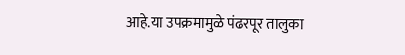आहे.या उपक्रमामुळे पंढरपूर तालुका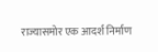राज्यासमोर एक आदर्श निर्माण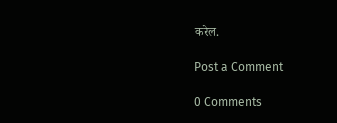करेल.

Post a Comment

0 Comments